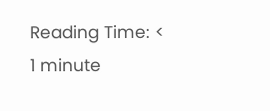Reading Time: < 1 minute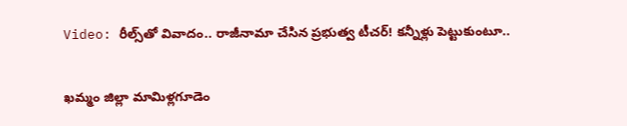Video: రీల్స్‌తో వివాదం.. రాజీనామా చేసిన ప్రభుత్వ టీచర్! కన్నీళ్లు పెట్టుకుంటూ..

ఖమ్మం జిల్లా మామిళ్లగూడెం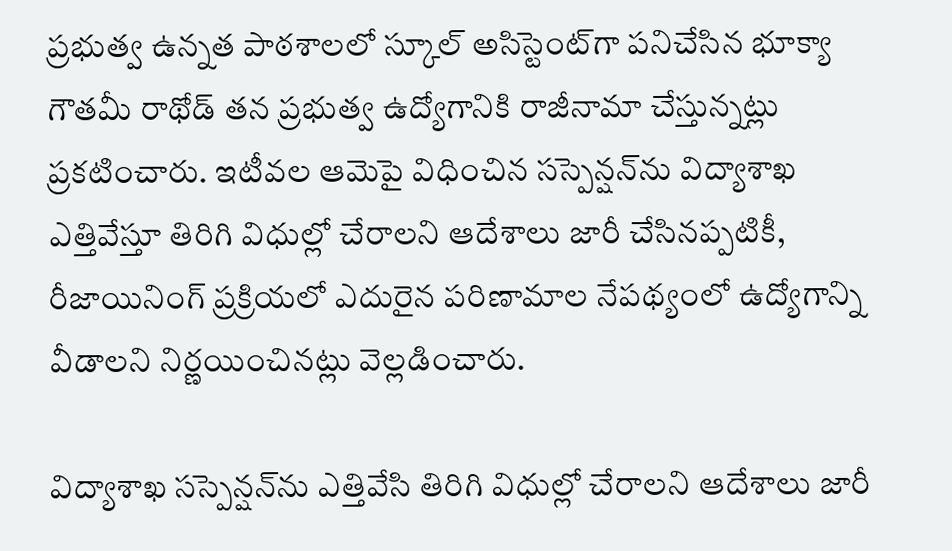ప్రభుత్వ ఉన్నత పాఠశాలలో స్కూల్ అసిస్టెంట్‌గా పనిచేసిన భూక్యా గౌతమీ రాథోడ్ తన ప్రభుత్వ ఉద్యోగానికి రాజీనామా చేస్తున్నట్లు ప్రకటించారు. ఇటీవల ఆమెపై విధించిన సస్పెన్షన్‌ను విద్యాశాఖ ఎత్తివేస్తూ తిరిగి విధుల్లో చేరాలని ఆదేశాలు జారీ చేసినప్పటికీ, రీజాయినింగ్ ప్రక్రియలో ఎదురైన పరిణామాల నేపథ్యంలో ఉద్యోగాన్ని వీడాలని నిర్ణయించినట్లు వెల్లడించారు.

విద్యాశాఖ సస్పెన్షన్‌ను ఎత్తివేసి తిరిగి విధుల్లో చేరాలని ఆదేశాలు జారీ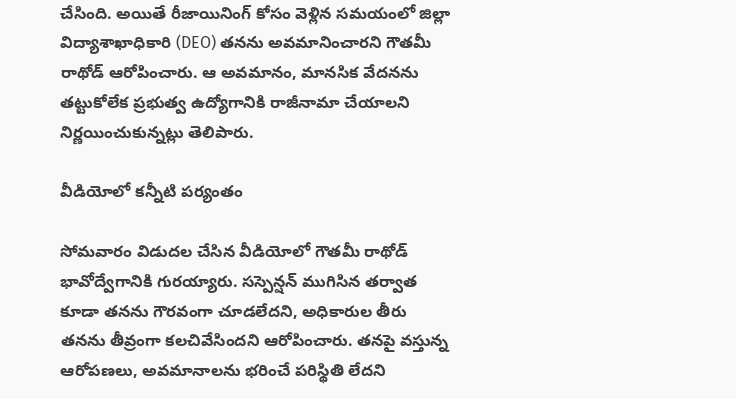చేసింది. అయితే రీజాయినింగ్ కోసం వెళ్లిన సమయంలో జిల్లా విద్యాశాఖాధికారి (DEO) తనను అవమానించారని గౌతమీ రాథోడ్ ఆరోపించారు. ఆ అవమానం, మానసిక వేదనను తట్టుకోలేక ప్రభుత్వ ఉద్యోగానికి రాజీనామా చేయాలని నిర్ణయించుకున్నట్లు తెలిపారు.

వీడియోలో కన్నీటి పర్యంతం

సోమవారం విడుదల చేసిన వీడియోలో గౌతమీ రాథోడ్ భావోద్వేగానికి గురయ్యారు. సస్పెన్షన్ ముగిసిన తర్వాత కూడా తనను గౌరవంగా చూడలేదని, అధికారుల తీరు తనను తీవ్రంగా కలచివేసిందని ఆరోపించారు. తనపై వస్తున్న ఆరోపణలు, అవమానాలను భరించే పరిస్థితి లేదని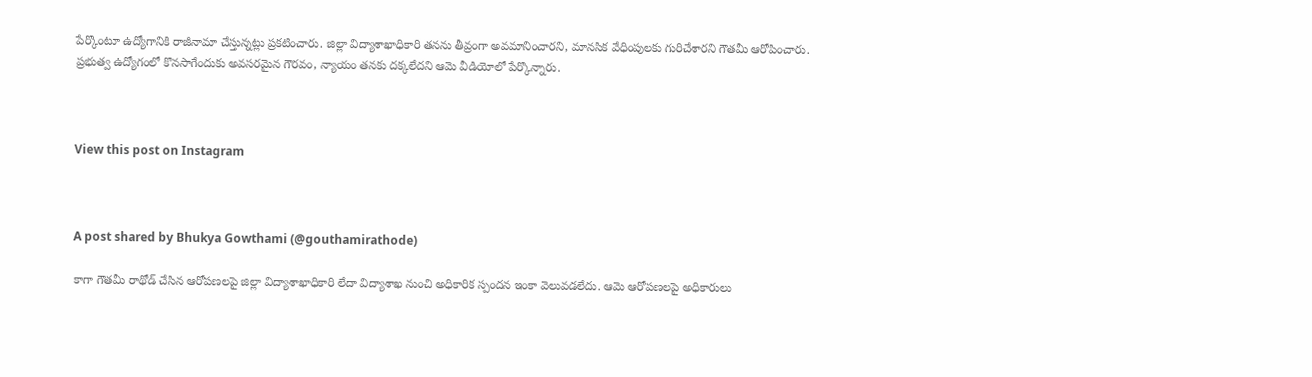పేర్కొంటూ ఉద్యోగానికి రాజీనామా చేస్తున్నట్లు ప్రకటించారు. జిల్లా విద్యాశాఖాధికారి తనను తీవ్రంగా అవమానించారని, మానసిక వేధింపులకు గురిచేశారని గౌతమీ ఆరోపించారు. ప్రభుత్వ ఉద్యోగంలో కొనసాగేందుకు అవసరమైన గౌరవం, న్యాయం తనకు దక్కలేదని ఆమె వీడియోలో పేర్కొన్నారు.



View this post on Instagram



A post shared by Bhukya Gowthami (@gouthamirathode)

కాగా గౌతమీ రాథోడ్ చేసిన ఆరోపణలపై జిల్లా విద్యాశాఖాధికారి లేదా విద్యాశాఖ నుంచి అధికారిక స్పందన ఇంకా వెలువడలేదు. ఆమె ఆరోపణలపై అధికారులు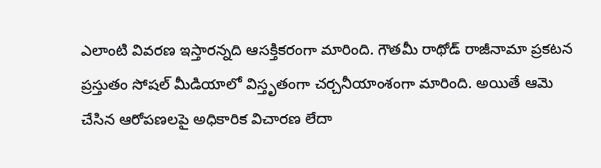ఎలాంటి వివరణ ఇస్తారన్నది ఆసక్తికరంగా మారింది. గౌతమీ రాథోడ్ రాజీనామా ప్రకటన ప్రస్తుతం సోషల్ మీడియాలో విస్తృతంగా చర్చనీయాంశంగా మారింది. అయితే ఆమె చేసిన ఆరోపణలపై అధికారిక విచారణ లేదా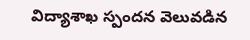విద్యాశాఖ స్పందన వెలువడిన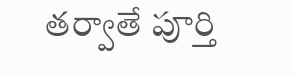తర్వాతే పూర్తి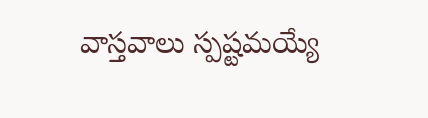వాస్తవాలు స్పష్టమయ్యే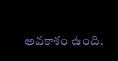అవకాశం ఉంది.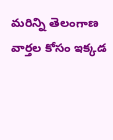మరిన్ని తెలంగాణ వార్తల కోసం ఇక్కడ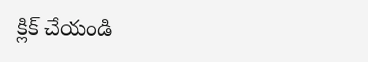క్లిక్ చేయండి